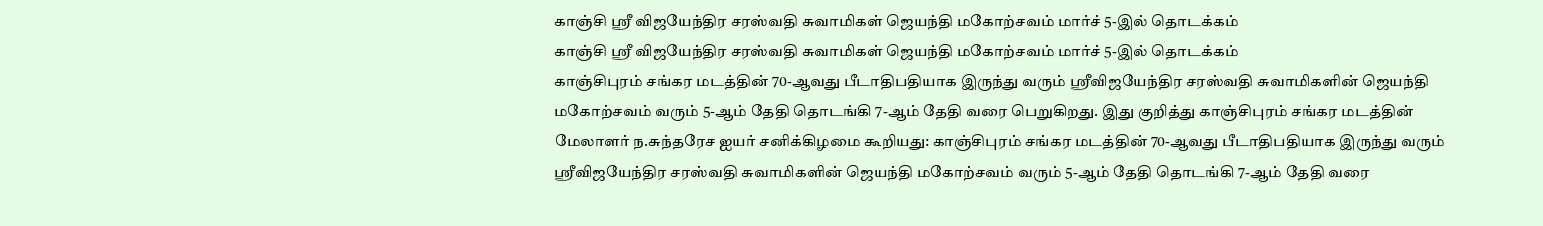காஞ்சி ஸ்ரீ விஜயேந்திர சரஸ்வதி சுவாமிகள் ஜெயந்தி மகோற்சவம் மார்ச் 5-இல் தொடக்கம்
காஞ்சி ஸ்ரீ விஜயேந்திர சரஸ்வதி சுவாமிகள் ஜெயந்தி மகோற்சவம் மார்ச் 5-இல் தொடக்கம்
காஞ்சிபுரம் சங்கர மடத்தின் 70-ஆவது பீடாதிபதியாக இருந்து வரும் ஸ்ரீவிஜயேந்திர சரஸ்வதி சுவாமிகளின் ஜெயந்தி மகோற்சவம் வரும் 5-ஆம் தேதி தொடங்கி 7-ஆம் தேதி வரை பெறுகிறது. இது குறித்து காஞ்சிபுரம் சங்கர மடத்தின் மேலாளர் ந.சுந்தரேச ஐயர் சனிக்கிழமை கூறியது: காஞ்சிபுரம் சங்கர மடத்தின் 70-ஆவது பீடாதிபதியாக இருந்து வரும் ஸ்ரீவிஜயேந்திர சரஸ்வதி சுவாமிகளின் ஜெயந்தி மகோற்சவம் வரும் 5-ஆம் தேதி தொடங்கி 7-ஆம் தேதி வரை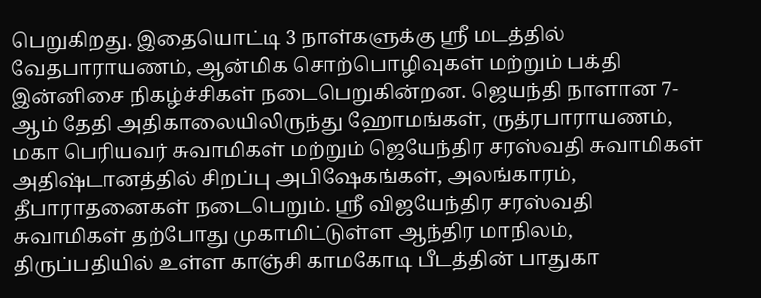பெறுகிறது. இதையொட்டி 3 நாள்களுக்கு ஸ்ரீ மடத்தில் வேதபாராயணம், ஆன்மிக சொற்பொழிவுகள் மற்றும் பக்தி இன்னிசை நிகழ்ச்சிகள் நடைபெறுகின்றன. ஜெயந்தி நாளான 7-ஆம் தேதி அதிகாலையிலிருந்து ஹோமங்கள், ருத்ரபாராயணம், மகா பெரியவர் சுவாமிகள் மற்றும் ஜெயேந்திர சரஸ்வதி சுவாமிகள் அதிஷ்டானத்தில் சிறப்பு அபிஷேகங்கள், அலங்காரம், தீபாராதனைகள் நடைபெறும். ஸ்ரீ விஜயேந்திர சரஸ்வதி சுவாமிகள் தற்போது முகாமிட்டுள்ள ஆந்திர மாநிலம், திருப்பதியில் உள்ள காஞ்சி காமகோடி பீடத்தின் பாதுகா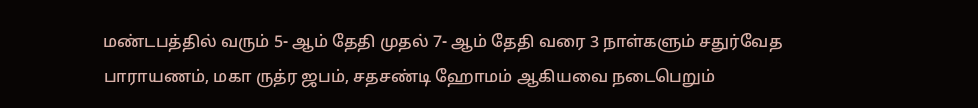மண்டபத்தில் வரும் 5- ஆம் தேதி முதல் 7- ஆம் தேதி வரை 3 நாள்களும் சதுர்வேத பாராயணம், மகா ருத்ர ஜபம், சதசண்டி ஹோமம் ஆகியவை நடைபெறும்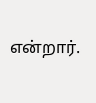என்றார்.